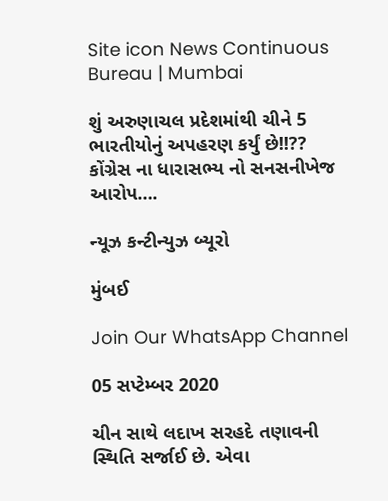Site icon News Continuous Bureau | Mumbai

શું અરુણાચલ પ્રદેશમાંથી ચીને 5 ભારતીયોનું અપહરણ કર્યું છે!!?? કોંગ્રેસ ના ધારાસભ્ય નો સનસનીખેજ આરોપ….

ન્યૂઝ કન્ટીન્યુઝ બ્યૂરો

મુંબઈ

Join Our WhatsApp Channel

05 સપ્ટેમ્બર 2020

ચીન સાથે લદાખ સરહદે તણાવની સ્થિતિ સર્જાઈ છે. એવા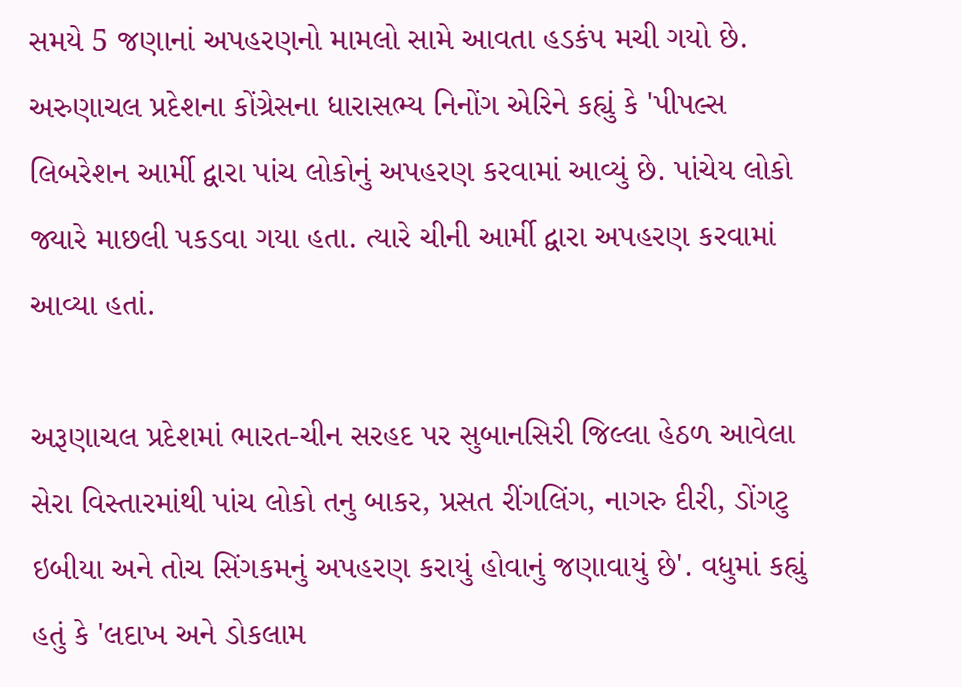સમયે 5 જણાનાં અપહરણનો મામલો સામે આવતા હડકંપ મચી ગયો છે. અરુણાચલ પ્રદેશના કોંગ્રેસના ધારાસભ્ય નિનોંગ એરિને કહ્યું કે 'પીપલ્સ લિબરેશન આર્મી દ્વારા પાંચ લોકોનું અપહરણ કરવામાં આવ્યું છે. પાંચેય લોકો જ્યારે માછલી પકડવા ગયા હતા. ત્યારે ચીની આર્મી દ્વારા અપહરણ કરવામાં આવ્યા હતાં.

અરૂણાચલ પ્રદેશમાં ભારત-ચીન સરહદ પર સુબાનસિરી જિલ્લા હેઠળ આવેલા સેરા વિસ્તારમાંથી પાંચ લોકો તનુ બાકર, પ્રસત રીંગલિંગ, નાગરુ દીરી, ડોંગટુ ઇબીયા અને તોચ સિંગકમનું અપહરણ કરાયું હોવાનું જણાવાયું છે'. વધુમાં કહ્યું હતું કે 'લદાખ અને ડોકલામ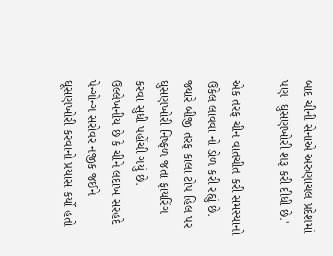બાદ ચીની સેનાએ અરુણાચલ પ્રદેશમાં પણ  ઘુસણખોરી શરૂ કરી દીધી છે.'

એક તરફ ચીન વાતચીત કરી સમસ્યાનો ઉકેલ લાવવા નો ડોળ કરી રહ્યું છે. જ્યારે બીજી તરફ કાલા ટોપ હિલ પર ઘુસણખોરી નિષ્ફળ જતા ફાયરિંગ કરવા સુધી પહોંચી ગયું છે.  ઉલ્લેખનીય છે કે ચીને લદાખ સરહદે પેન્ગોન્ગ સરોવર નજીક જઈને ઘૂસણખોરી કરવાનો પ્રયાસ કર્યો હતો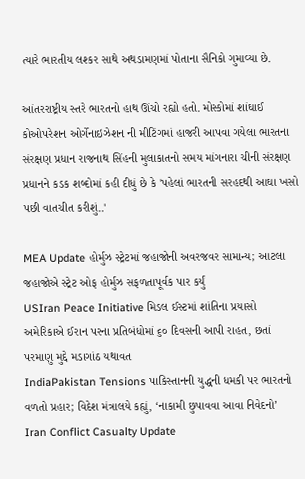ત્યારે ભારતીય લશ્કર સાથે અથડામણમાં પોતાના સૈનિકો ગુમાવ્યા છે.

આંતરરાષ્ટ્રીય સ્તરે ભારતનો હાથ ઊંચો રહ્યો હતો. મોસ્કોમાં શાંઘાઈ કોઓપરેશન ઓર્ગેનાઇઝેશન ની મીટિંગમાં હાજરી આપવા ગયેલા ભારતના સંરક્ષણ પ્રધાન રાજનાથ સિંહની મુલાકાતનો સમય માંગનારા ચીની સંરક્ષણ પ્રધાનને કડક શબ્દોમાં કહી દીધું છે કે 'પહેલાં ભારતની સરહદથી આઘા ખસો પછી વાતચીત કરીશું..'

MEA Update હોર્મુઝ સ્ટ્રેટમાં જહાજોની અવરજવર સામાન્ય; આટલા જહાજોએ સ્ટ્રેટ ઓફ હોર્મુઝ સફળતાપૂર્વક પાર કર્યું
USIran Peace Initiative મિડલ ઈસ્ટમાં શાંતિના પ્રયાસો અમેરિકાએ ઈરાન પરના પ્રતિબંધોમાં ૬૦ દિવસની આપી રાહત, છતાં પરમાણુ મુદ્દે મડાગાંઠ યથાવત
IndiaPakistan Tensions પાકિસ્તાનની યુદ્ધની ધમકી પર ભારતનો વળતો પ્રહાર; વિદેશ મંત્રાલયે કહ્યું, ‘નાકામી છુપાવવા આવા નિવેદનો’
Iran Conflict Casualty Update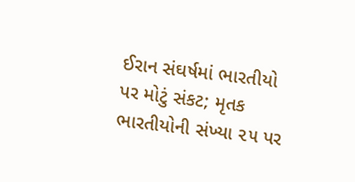ઈરાન સંઘર્ષમાં ભારતીયો પર મોટું સંકટ; મૃતક ભારતીયોની સંખ્યા ૨૫ પર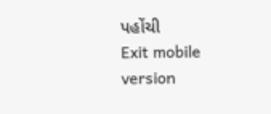પહોંચી
Exit mobile version